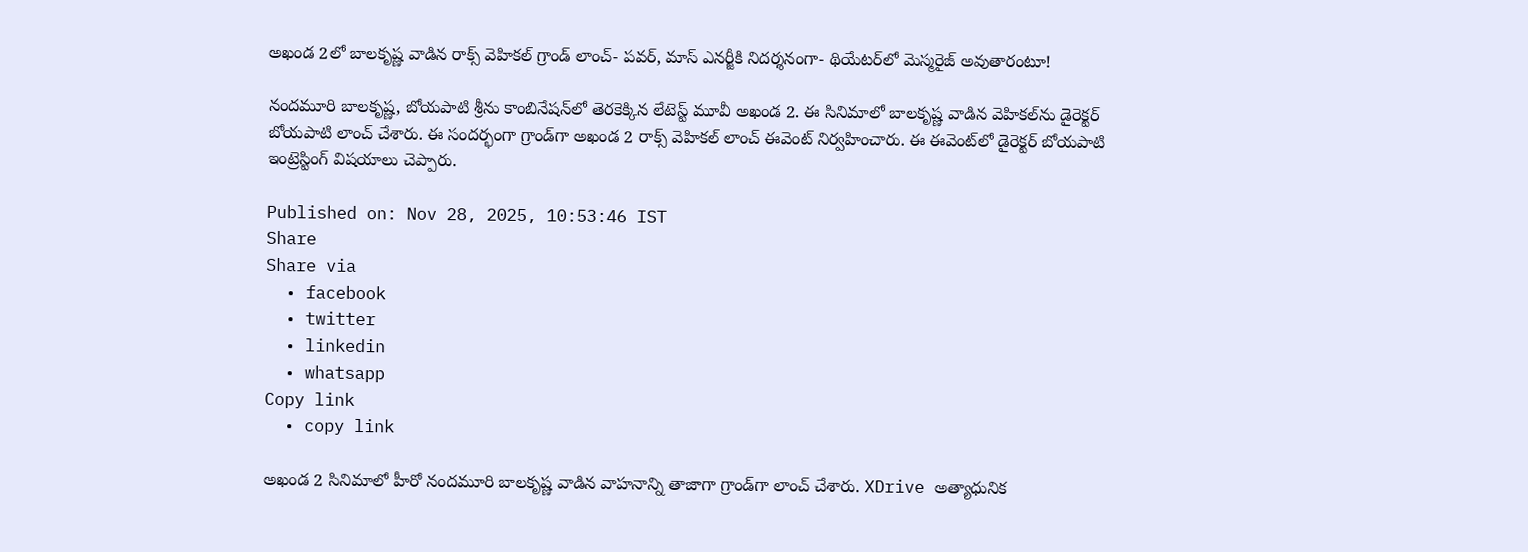అఖండ 2లో బాలకృష్ణ వాడిన రాక్స్ వెహికల్ గ్రాండ్ లాంచ్- పవర్, మాస్ ఎనర్జీకి నిదర్శనంగా- థియేటర్‌లో మెస్మరైజ్ అవుతారంటూ!

నందమూరి బాలకృష్ణ, బోయపాటి శ్రీను కాంబినేషన్‌లో తెరకెక్కిన లేటెస్ట్ మూవీ అఖండ 2. ఈ సినిమాలో బాలకృష్ణ వాడిన వెహికల్‌ను డైరెక్టర్ బోయపాటి లాంచ్ చేశారు. ఈ సందర్భంగా గ్రాండ్‌గా అఖండ 2 రాక్స్ వెహికల్ లాంచ్ ఈవెంట్ నిర్వహించారు. ఈ ఈవెంట్‌లో డైరెక్టర్ బోయపాటి ఇంట్రెస్టింగ్ విషయాలు చెప్పారు.

Published on: Nov 28, 2025, 10:53:46 IST
Share
Share via
  • facebook
  • twitter
  • linkedin
  • whatsapp
Copy link
  • copy link

అఖండ 2 సినిమాలో హీరో నందమూరి బాలకృష్ణ వాడిన వాహనాన్ని తాజాగా గ్రాండ్‌గా లాంచ్ చేశారు. XDrive అత్యాధునిక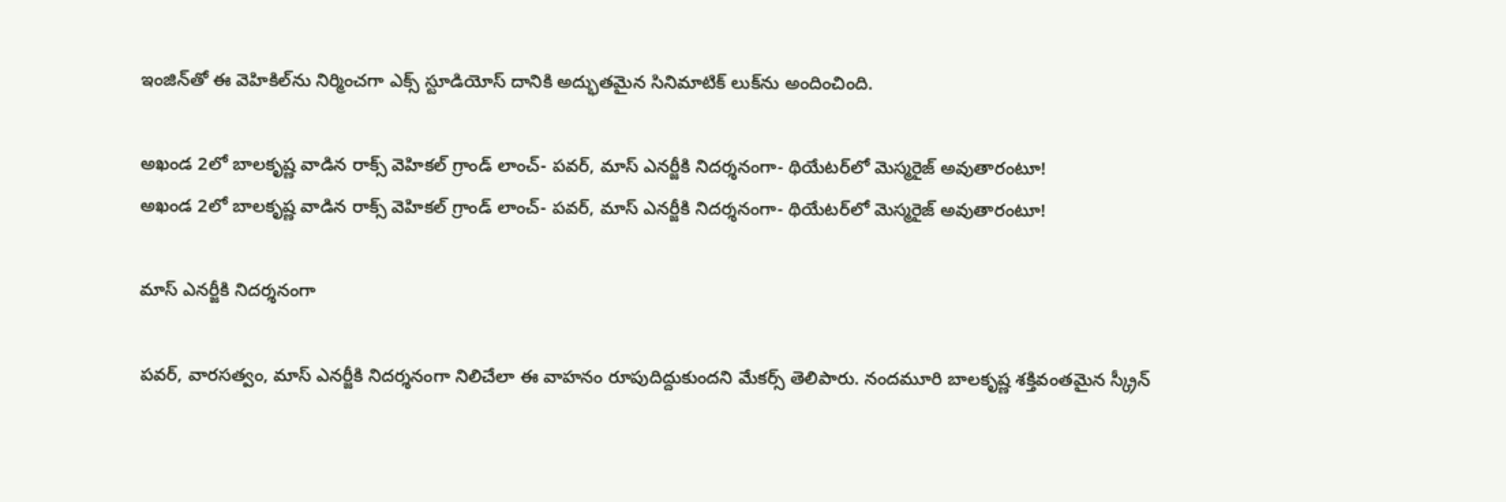ఇంజిన్‌తో ఈ వెహికిల్‌ను నిర్మించగా ఎక్స్ స్టూడియోస్ దానికి అద్భుతమైన సినిమాటిక్ లుక్‌ను అందించింది.

అఖండ 2లో బాలకృష్ణ వాడిన రాక్స్ వెహికల్ గ్రాండ్ లాంచ్- పవర్, మాస్ ఎనర్జీకి నిదర్శనంగా- థియేటర్‌లో మెస్మరైజ్ అవుతారంటూ!
అఖండ 2లో బాలకృష్ణ వాడిన రాక్స్ వెహికల్ గ్రాండ్ లాంచ్- పవర్, మాస్ ఎనర్జీకి నిదర్శనంగా- థియేటర్‌లో మెస్మరైజ్ అవుతారంటూ!

మాస్ ఎనర్జీకి నిదర్శనంగా

పవర్, వారసత్వం, మాస్ ఎనర్జీకి నిదర్శనంగా నిలిచేలా ఈ వాహనం రూపుదిద్దుకుందని మేకర్స్ తెలిపారు. నందమూరి బాలకృష్ణ శక్తివంతమైన స్క్రీన్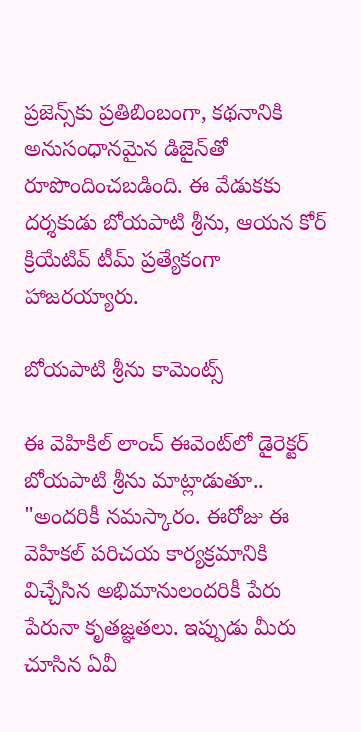ప్రజెన్స్‌కు ప్రతిబింబంగా, కథనానికి అనుసంధానమైన డిజైన్‌తో రూపొందించబడింది. ఈ వేడుకకు దర్శకుడు బోయపాటి శ్రీను, ఆయన కోర్ క్రియేటివ్ టీమ్ ప్రత్యేకంగా హాజరయ్యారు.

బోయపాటి శ్రీను కామెంట్స్

ఈ వెహికిల్ లాంచ్ ఈవెంట్‌లో డైరెక్టర్ బోయపాటి శ్రీను మాట్లాడుతూ.. "అందరికీ నమస్కారం. ఈరోజు ఈ వెహికల్ పరిచయ కార్యక్రమానికి విచ్చేసిన అభిమానులందరికీ పేరు పేరునా కృతజ్ఞతలు. ఇప్పుడు మీరు చూసిన ఏవీ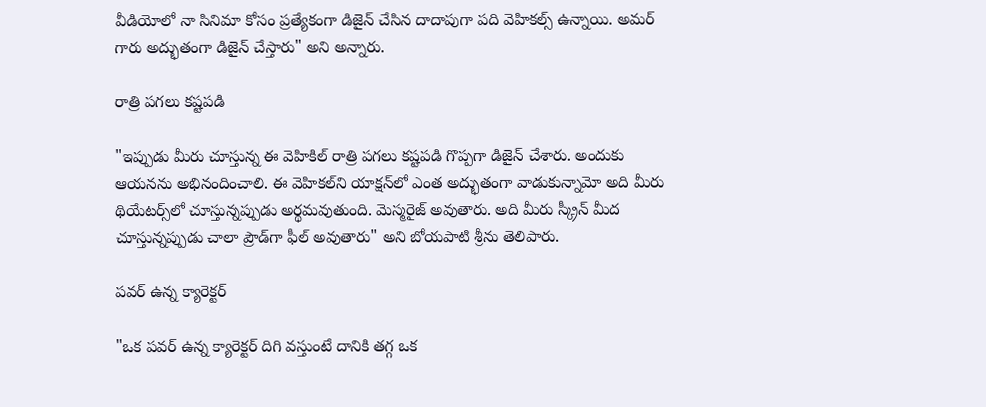వీడియోలో నా సినిమా కోసం ప్రత్యేకంగా డిజైన్ చేసిన దాదాపుగా పది వెహికల్స్ ఉన్నాయి. అమర్ గారు అద్భుతంగా డిజైన్ చేస్తారు" అని అన్నారు.

రాత్రి పగలు కష్టపడి

"ఇప్పుడు మీరు చూస్తున్న ఈ వెహికిల్ రాత్రి పగలు కష్టపడి గొప్పగా డిజైన్ చేశారు. అందుకు ఆయనను అభినందించాలి. ఈ వెహికల్‌ని యాక్షన్‌లో ఎంత అద్భుతంగా వాడుకున్నామో అది మీరు థియేటర్స్‌లో చూస్తున్నప్పుడు అర్థమవుతుంది. మెస్మరైజ్ అవుతారు. అది మీరు స్క్రీన్ మీద చూస్తున్నప్పుడు చాలా ప్రౌడ్‌గా ఫీల్ అవుతారు" అని బోయపాటి శ్రీను తెలిపారు.

పవర్ ఉన్న క్యారెక్టర్

"ఒక పవర్ ఉన్న క్యారెక్టర్ దిగి వస్తుంటే దానికి తగ్గ ఒక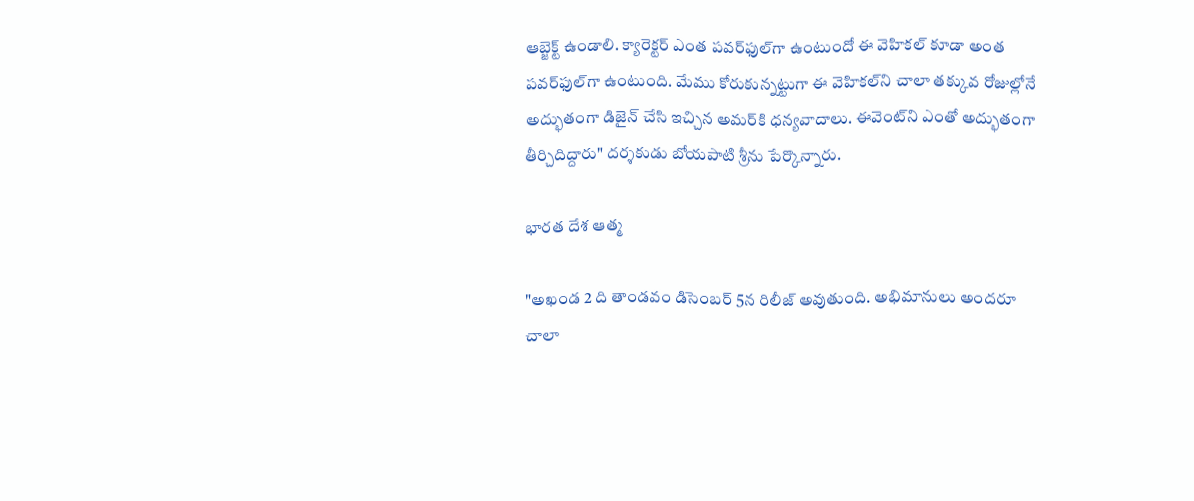ఆబ్జెక్ట్ ఉండాలి. క్యారెక్టర్ ఎంత పవర్‌ఫుల్‌గా ఉంటుందో ఈ వెహికల్ కూడా అంత పవర్‌ఫుల్‌గా ఉంటుంది. మేము కోరుకున్నట్టుగా ఈ వెహికల్‌ని చాలా తక్కువ రోజుల్లోనే అద్భుతంగా డిజైన్ చేసి ఇచ్చిన అమర్‌కి ధన్యవాదాలు. ఈవెంట్‌ని ఎంతో అద్భుతంగా తీర్చిదిద్దారు" దర్శకుడు బోయపాటి శ్రీను పేర్కొన్నారు.

భారత దేశ ఆత్మ

"అఖండ 2 ది తాండవం డిసెంబర్ 5న రిలీజ్ అవుతుంది. అభిమానులు అందరూ చాలా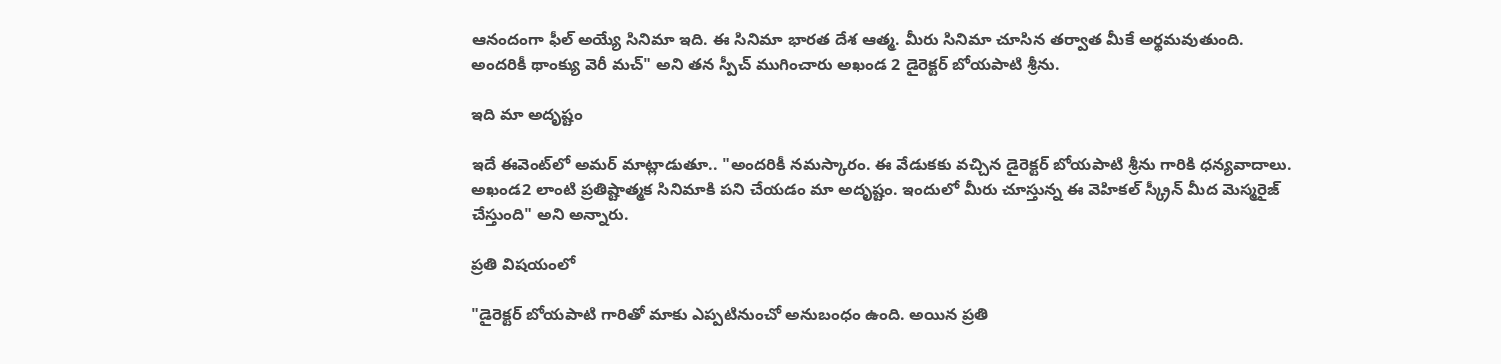ఆనందంగా ఫీల్ అయ్యే సినిమా ఇది. ఈ సినిమా భారత దేశ ఆత్మ. మీరు సినిమా చూసిన తర్వాత మీకే అర్థమవుతుంది. అందరికీ థాంక్యు వెరీ మచ్" అని తన స్పీచ్ ముగించారు అఖండ 2 డైరెక్టర్ బోయపాటి శ్రీను.

ఇది మా అదృష్టం

ఇదే ఈవెంట్‌లో అమర్ మాట్లాడుతూ.. "అందరికీ నమస్కారం. ఈ వేడుకకు వచ్చిన డైరెక్టర్ బోయపాటి శ్రీను గారికి ధన్యవాదాలు. అఖండ2 లాంటి ప్రతిష్టాత్మక సినిమాకి పని చేయడం మా అదృష్టం. ఇందులో మీరు చూస్తున్న ఈ వెహికల్ స్క్రీన్ మీద మెస్మరైజ్ చేస్తుంది" అని అన్నారు.

ప్రతి విషయంలో

"డైరెక్టర్ బోయపాటి గారితో మాకు ఎప్పటినుంచో అనుబంధం ఉంది. అయిన ప్రతి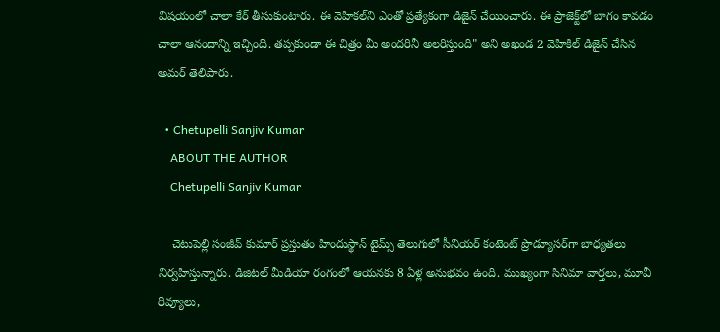విషయంలో చాలా కేర్ తీసుకుంటారు. ఈ వెహికల్‌ని ఎంతో ప్రత్యేకంగా డిజైన్ చేయించారు. ఈ ప్రాజెక్ట్‌లో బాగం కావడం చాలా ఆనందాన్ని ఇచ్చింది. తప్పకుండా ఈ చిత్రం మీ అందరినీ అలరిస్తుంది" అని అఖండ 2 వెహికిల్ డిజైన్ చేసిన అమర్ తెలిపారు.

  • Chetupelli Sanjiv Kumar
    ABOUT THE AUTHOR
    Chetupelli Sanjiv Kumar

    చెటుపెల్లి సంజీవ్ కుమార్ ప్రస్తుతం హిందుస్థాన్ టైమ్స్ తెలుగులో సీనియర్ కంటెంట్ ప్రొడ్యూసర్‌గా బాధ్యతలు నిర్వహిస్తున్నారు. డిజిటల్ మీడియా రంగంలో ఆయనకు 8 ఏళ్ల అనుభవం ఉంది. ముఖ్యంగా సినిమా వార్తలు, మూవీ రివ్యూలు,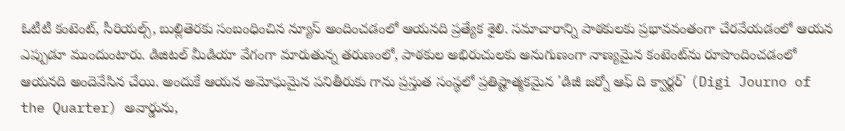ఓటీటీ కంటెంట్, సీరియల్స్, బుల్లితెరకు సంబంధించిన న్యూస్ అందించడంలో ఆయనది ప్రత్యేక శైలి. సమాచారాన్ని పాఠకులకు ప్రభావవంతంగా చేరవేయడంలో ఆయన ఎప్పుడూ ముందుంటారు. డిజిటల్ మీడియా వేగంగా మారుతున్న తరుణంలో, పాఠకుల అభిరుచులకు అనుగుణంగా నాణ్యమైన కంటెంట్‌ను రూపొందించడంలో ఆయనది అందెవేసిన చేయి. అందుకే ఆయన అమోఘమైన పనితీరుకు గాను ప్రస్తుత సంస్థలో ప్రతిష్టాత్మకమైన 'డిజీ జర్నో ఆఫ్ ది క్వార్టర్' (Digi Journo of the Quarter) అవార్డును,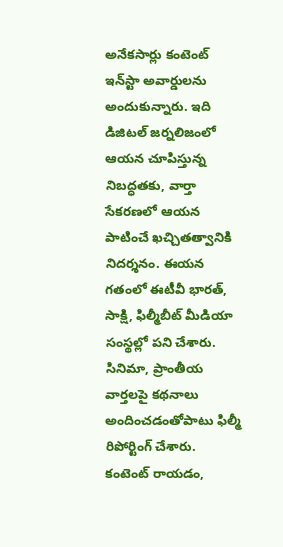అనేకసార్లు కంటెంట్ ఇన్‌స్టా అవార్డులను అందుకున్నారు. ఇది డిజిటల్ జర్నలిజంలో ఆయన చూపిస్తున్న నిబద్ధతకు, వార్తా సేకరణలో ఆయన పాటించే ఖచ్చితత్వానికి నిదర్శనం. ఈయన గతంలో ఈటీవీ భారత్, సాక్షి, ఫిల్మీబీట్ మీడియా సంస్థల్లో పని చేశారు. సినిమా, ప్రాంతీయ వార్తలపై కథనాలు అందించడంతోపాటు ఫిల్మీ రిపోర్టింగ్ చేశారు. కంటెంట్ రాయడం,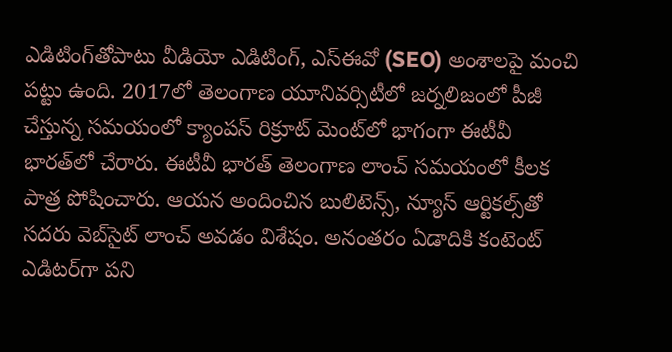ఎడిటింగ్‌తోపాటు వీడియో ఎడిటింగ్, ఎస్‌ఈవో (SEO) అంశాలపై మంచి పట్టు ఉంది. 2017లో తెలంగాణ యూనివర్సిటీలో జర్నలిజంలో పీజీ చేస్తున్న సమయంలో క్యాంపస్ రిక్రూట్ మెంట్‌లో భాగంగా ఈటీవీ భారత్‌లో చేరారు. ఈటీవీ భారత్ తెలంగాణ లాంచ్ సమయంలో కీలక పాత్ర పోషించారు. ఆయన అందించిన బులిటెన్స్, న్యూస్ ఆర్టికల్స్‌తో సదరు వెబ్‌సైట్ లాంచ్ అవడం విశేషం. అనంతరం ఏడాదికి కంటెంట్ ఎడిటర్‌గా పని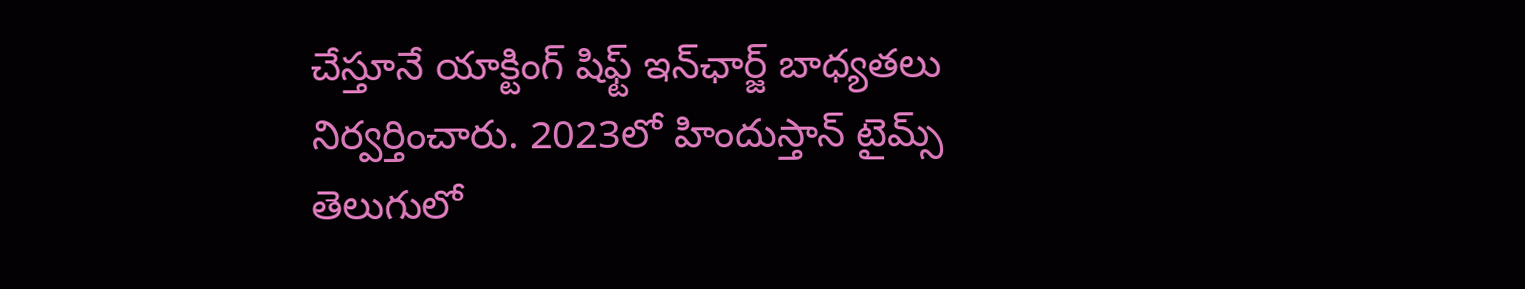చేస్తూనే యాక్టింగ్ షిఫ్ట్ ఇన్‌ఛార్జ్ బాధ్యతలు నిర్వర్తించారు. 2023లో హిందుస్తాన్ టైమ్స్ తెలుగులో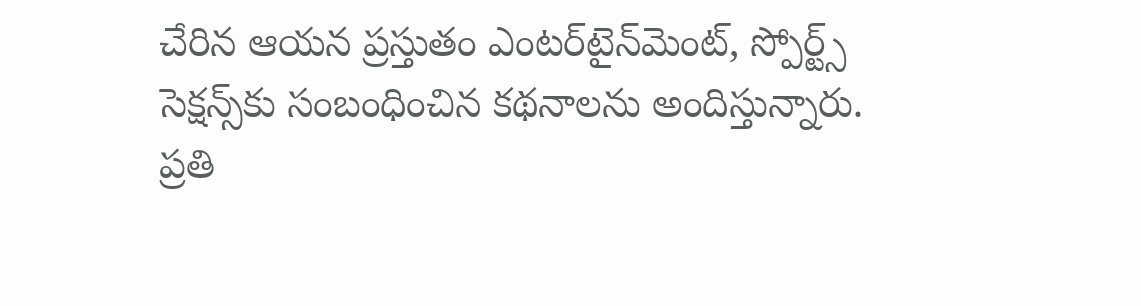చేరిన ఆయన ప్రస్తుతం ఎంటర్‌టైన్‌మెంట్, స్పోర్ట్స్ సెక్షన్స్‌కు సంబంధించిన కథనాలను అందిస్తున్నారు. ప్రతి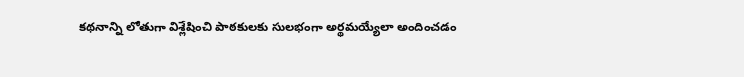కథనాన్ని లోతుగా విశ్లేషించి పాఠకులకు సులభంగా అర్థమయ్యేలా అందించడం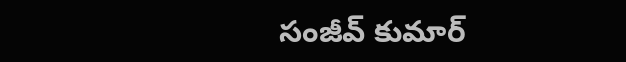సంజీవ్ కుమార్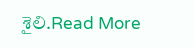శైలి.Read More